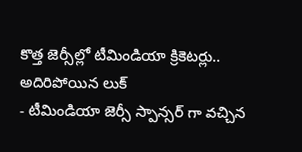కొత్త జెర్సీల్లో టీమిండియా క్రికెటర్లు.. అదిరిపోయిన లుక్
- టీమిండియా జెర్సీ స్పాన్సర్ గా వచ్చిన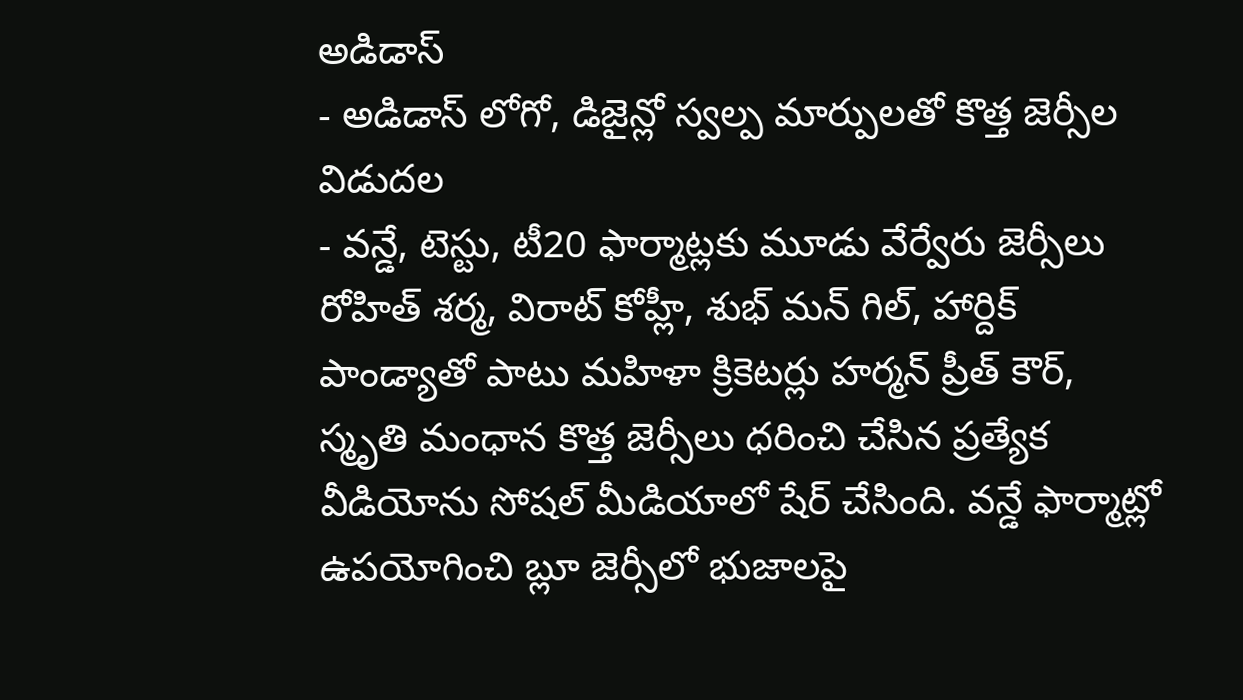అడిడాస్
- అడిడాస్ లోగో, డిజైన్లో స్వల్ప మార్పులతో కొత్త జెర్సీల విడుదల
- వన్డే, టెస్టు, టీ20 ఫార్మాట్లకు మూడు వేర్వేరు జెర్సీలు
రోహిత్ శర్మ, విరాట్ కోహ్లీ, శుభ్ మన్ గిల్, హార్దిక్ పాండ్యాతో పాటు మహిళా క్రికెటర్లు హర్మన్ ప్రీత్ కౌర్, స్మృతి మంధాన కొత్త జెర్సీలు ధరించి చేసిన ప్రత్యేక వీడియోను సోషల్ మీడియాలో షేర్ చేసింది. వన్డే ఫార్మాట్లో ఉపయోగించి బ్లూ జెర్సీలో భుజాలపై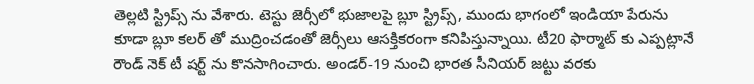తెల్లటి స్ట్రిప్స్ ను వేశారు. టెస్టు జెర్సీలో భుజాలపై బ్లూ స్ట్రిప్స్, ముందు భాగంలో ఇండియా పేరును కూడా బ్లూ కలర్ తో ముద్రించడంతో జెర్సీలు ఆసక్తికరంగా కనిపిస్తున్నాయి. టీ20 ఫార్మాట్ కు ఎప్పట్లానే రౌండ్ నెక్ టీ షర్ట్ ను కొనసాగించారు. అండర్-19 నుంచి భారత సీనియర్ జట్టు వరకు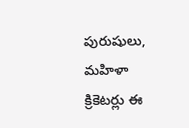పురుషులు, మహిళా క్రికెటర్లు ఈ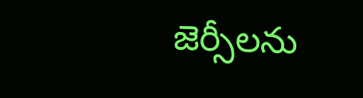జెర్సీలను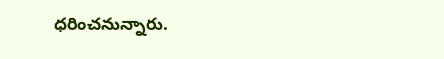ధరించనున్నారు.